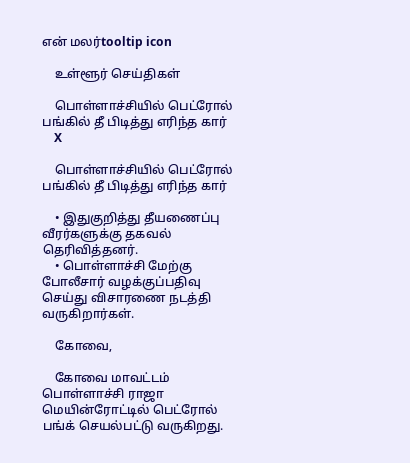என் மலர்tooltip icon

    உள்ளூர் செய்திகள்

    பொள்ளாச்சியில் பெட்ரோல் பங்கில் தீ பிடித்து எரிந்த கார்
    X

    பொள்ளாச்சியில் பெட்ரோல் பங்கில் தீ பிடித்து எரிந்த கார்

    • இதுகுறித்து தீயணைப்பு வீரர்களுக்கு தகவல் தெரிவித்தனர்.
    • பொள்ளாச்சி மேற்கு போலீசார் வழக்குப்பதிவு செய்து விசாரணை நடத்தி வருகிறார்கள்.

    கோவை,

    கோவை மாவட்டம் பொள்ளாச்சி ராஜா மெயின்ரோட்டில் பெட்ரோல் பங்க் செயல்பட்டு வருகிறது.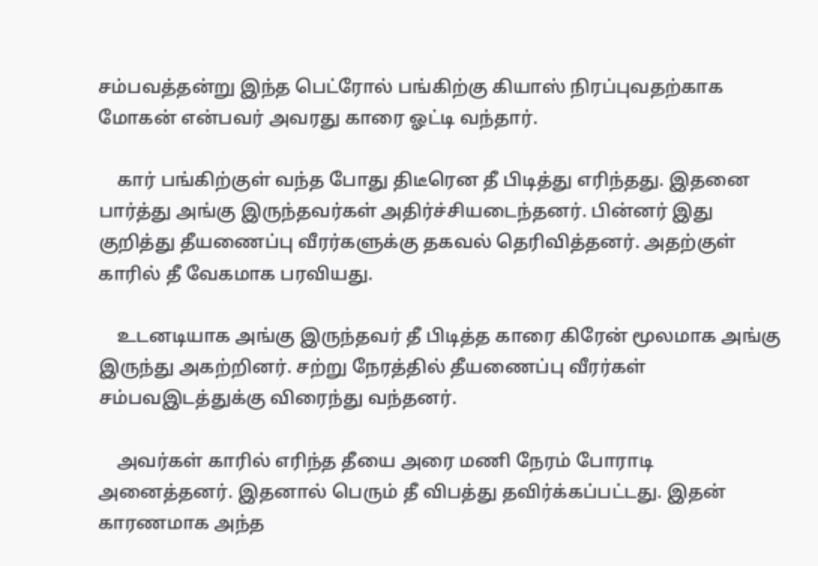சம்பவத்தன்று இந்த பெட்ரோல் பங்கிற்கு கியாஸ் நிரப்புவதற்காக மோகன் என்பவர் அவரது காரை ஓட்டி வந்தார்.

    கார் பங்கிற்குள் வந்த போது திடீரென தீ பிடித்து எரிந்தது. இதனை பார்த்து அங்கு இருந்தவர்கள் அதிர்ச்சியடைந்தனர். பின்னர் இது குறித்து தீயணைப்பு வீரர்களுக்கு தகவல் தெரிவித்தனர். அதற்குள் காரில் தீ வேகமாக பரவியது.

    உடனடியாக அங்கு இருந்தவர் தீ பிடித்த காரை கிரேன் மூலமாக அங்கு இருந்து அகற்றினர். சற்று நேரத்தில் தீயணைப்பு வீரர்கள் சம்பவஇடத்துக்கு விரைந்து வந்தனர்.

    அவர்கள் காரில் எரிந்த தீயை அரை மணி நேரம் போராடி அனைத்தனர். இதனால் பெரும் தீ விபத்து தவிர்க்கப்பட்டது. இதன் காரணமாக அந்த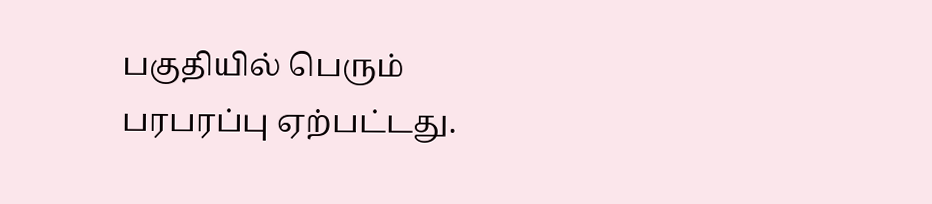பகுதியில் பெரும் பரபரப்பு ஏற்பட்டது.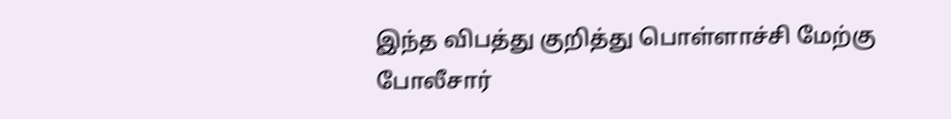இந்த விபத்து குறித்து பொள்ளாச்சி மேற்கு போலீசார்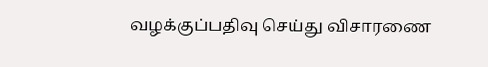வழக்குப்பதிவு செய்து விசாரணை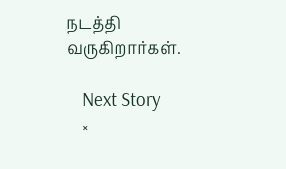நடத்தி வருகிறார்கள்.

    Next Story
    ×